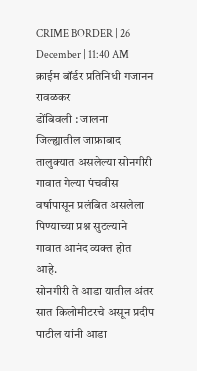CRIME BORDER | 26 December | 11:40 AM
क्राईम बॉर्डर प्रतिनिधी गजानन रावळकर
डोंबिवली : जालना जिल्ह्यातील जाफ्राबाद तालुक्यात असलेल्या सोनगीरी गावात गेल्या पंचवीस वर्षापासून प्रलंबित असलेला पिण्याच्या प्रश्न सुटल्याने गावात आनंद व्यक्त होत आहे.
सोनगीरी ते आडा यातील अंतर सात किलोमीटरचे असून प्रदीप पाटील यांनी आडा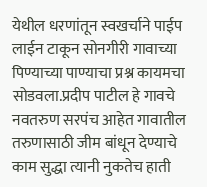येथील धरणांतून स्वखर्चाने पाईप लाईन टाकून सोनगीरी गावाच्या पिण्याच्या पाण्याचा प्रश्न कायमचा सोडवला.प्रदीप पाटील हे गावचे नवतरुण सरपंच आहेत गावातील तरुणासाठी जीम बांधून देण्याचे काम सुद्धा त्यानी नुकतेच हाती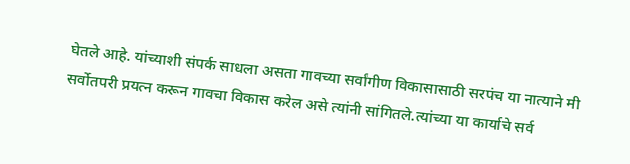घेतले आहे. यांच्याशी संपर्क साधला असता गावच्या सर्वांगीण विकासासाठी सरपंच या नात्याने मी सर्वोतपरी प्रयत्न करून गावचा विकास करेल असे त्यांनी सांगितले.त्यांच्या या कार्याचे सर्व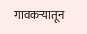गावकऱ्यातून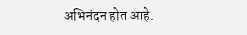अभिनंदन होत आहे.